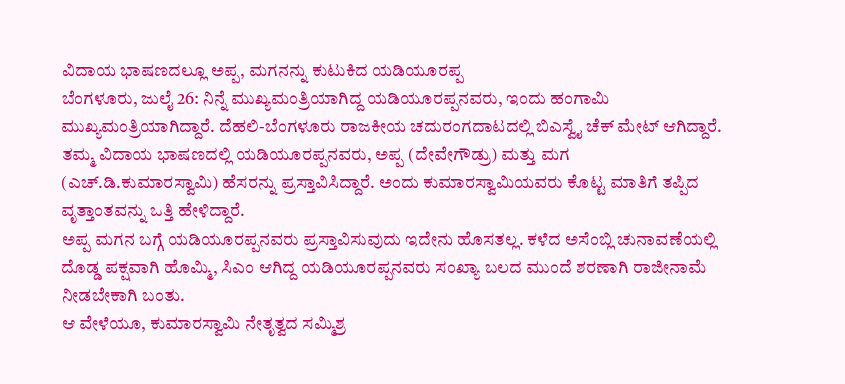ವಿದಾಯ ಭಾಷಣದಲ್ಲೂ ಅಪ್ಪ, ಮಗನನ್ನು ಕುಟುಕಿದ ಯಡಿಯೂರಪ್ಪ
ಬೆಂಗಳೂರು, ಜುಲೈ 26: ನಿನ್ನೆ ಮುಖ್ಯಮಂತ್ರಿಯಾಗಿದ್ದ ಯಡಿಯೂರಪ್ಪನವರು, ಇಂದು ಹಂಗಾಮಿ ಮುಖ್ಯಮಂತ್ರಿಯಾಗಿದ್ದಾರೆ. ದೆಹಲಿ-ಬೆಂಗಳೂರು ರಾಜಕೀಯ ಚದುರಂಗದಾಟದಲ್ಲಿ ಬಿಎಸ್ವೈ ಚೆಕ್ ಮೇಟ್ ಆಗಿದ್ದಾರೆ.
ತಮ್ಮ ವಿದಾಯ ಭಾಷಣದಲ್ಲಿ ಯಡಿಯೂರಪ್ಪನವರು, ಅಪ್ಪ (ದೇವೇಗೌಡ್ರು) ಮತ್ತು ಮಗ (ಎಚ್.ಡಿ.ಕುಮಾರಸ್ವಾಮಿ) ಹೆಸರನ್ನು ಪ್ರಸ್ತಾವಿಸಿದ್ದಾರೆ. ಅಂದು ಕುಮಾರಸ್ವಾಮಿಯವರು ಕೊಟ್ಟ ಮಾತಿಗೆ ತಪ್ಪಿದ ವೃತ್ತಾಂತವನ್ನು ಒತ್ತಿ ಹೇಳಿದ್ದಾರೆ.
ಅಪ್ಪ ಮಗನ ಬಗ್ಗೆ ಯಡಿಯೂರಪ್ಪನವರು ಪ್ರಸ್ತಾವಿಸುವುದು ಇದೇನು ಹೊಸತಲ್ಲ. ಕಳೆದ ಅಸೆಂಬ್ಲಿ ಚುನಾವಣೆಯಲ್ಲಿ ದೊಡ್ಡ ಪಕ್ಷವಾಗಿ ಹೊಮ್ಮಿ, ಸಿಎಂ ಆಗಿದ್ದ ಯಡಿಯೂರಪ್ಪನವರು ಸಂಖ್ಯಾ ಬಲದ ಮುಂದೆ ಶರಣಾಗಿ ರಾಜೀನಾಮೆ ನೀಡಬೇಕಾಗಿ ಬಂತು.
ಆ ವೇಳೆಯೂ, ಕುಮಾರಸ್ವಾಮಿ ನೇತೃತ್ವದ ಸಮ್ಮಿಶ್ರ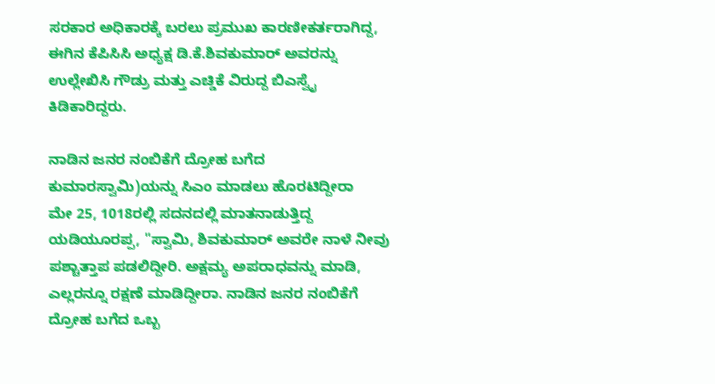ಸರಕಾರ ಅಧಿಕಾರಕ್ಕೆ ಬರಲು ಪ್ರಮುಖ ಕಾರಣೀಕರ್ತರಾಗಿದ್ದ, ಈಗಿನ ಕೆಪಿಸಿಸಿ ಅಧ್ಯಕ್ಷ ಡಿ.ಕೆ.ಶಿವಕುಮಾರ್ ಅವರನ್ನು ಉಲ್ಲೇಖಿಸಿ ಗೌಡ್ರು ಮತ್ತು ಎಚ್ಡಿಕೆ ವಿರುದ್ದ ಬಿಎಸ್ವೈ ಕಿಡಿಕಾರಿದ್ದರು.

ನಾಡಿನ ಜನರ ನಂಬಿಕೆಗೆ ದ್ರೋಹ ಬಗೆದ ಕುಮಾರಸ್ವಾಮಿ)ಯನ್ನು ಸಿಎಂ ಮಾಡಲು ಹೊರಟಿದ್ದೀರಾ
ಮೇ 25, 1018ರಲ್ಲಿ ಸದನದಲ್ಲಿ ಮಾತನಾಡುತ್ತಿದ್ದ ಯಡಿಯೂರಪ್ಪ, "ಸ್ವಾಮಿ, ಶಿವಕುಮಾರ್ ಅವರೇ ನಾಳೆ ನೀವು ಪಶ್ಚಾತ್ತಾಪ ಪಡಲಿದ್ದೀರಿ. ಅಕ್ಷಮ್ಯ ಅಪರಾಧವನ್ನು ಮಾಡಿ, ಎಲ್ಲರನ್ನೂ ರಕ್ಷಣೆ ಮಾಡಿದ್ದೀರಾ. ನಾಡಿನ ಜನರ ನಂಬಿಕೆಗೆ ದ್ರೋಹ ಬಗೆದ ಒಬ್ಬ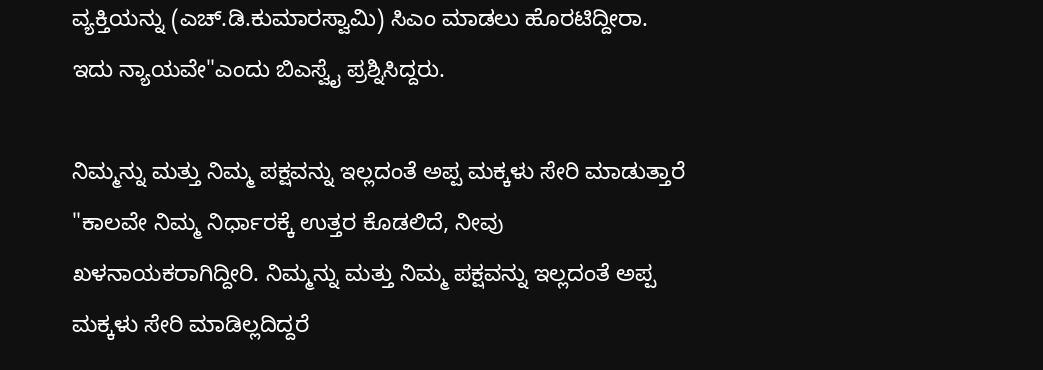ವ್ಯಕ್ತಿಯನ್ನು (ಎಚ್.ಡಿ.ಕುಮಾರಸ್ವಾಮಿ) ಸಿಎಂ ಮಾಡಲು ಹೊರಟಿದ್ದೀರಾ. ಇದು ನ್ಯಾಯವೇ"ಎಂದು ಬಿಎಸ್ವೈ ಪ್ರಶ್ನಿಸಿದ್ದರು.

ನಿಮ್ಮನ್ನು ಮತ್ತು ನಿಮ್ಮ ಪಕ್ಷವನ್ನು ಇಲ್ಲದಂತೆ ಅಪ್ಪ ಮಕ್ಕಳು ಸೇರಿ ಮಾಡುತ್ತಾರೆ
"ಕಾಲವೇ ನಿಮ್ಮ ನಿರ್ಧಾರಕ್ಕೆ ಉತ್ತರ ಕೊಡಲಿದೆ, ನೀವು ಖಳನಾಯಕರಾಗಿದ್ದೀರಿ. ನಿಮ್ಮನ್ನು ಮತ್ತು ನಿಮ್ಮ ಪಕ್ಷವನ್ನು ಇಲ್ಲದಂತೆ ಅಪ್ಪ ಮಕ್ಕಳು ಸೇರಿ ಮಾಡಿಲ್ಲದಿದ್ದರೆ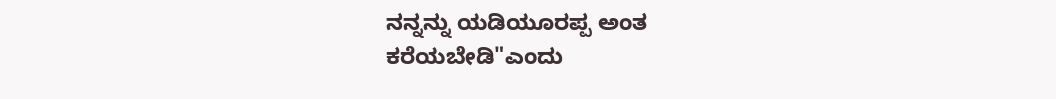ನನ್ನನ್ನು ಯಡಿಯೂರಪ್ಪ ಅಂತ ಕರೆಯಬೇಡಿ"ಎಂದು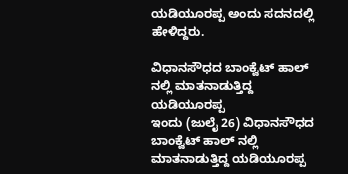ಯಡಿಯೂರಪ್ಪ ಅಂದು ಸದನದಲ್ಲಿ ಹೇಳಿದ್ದರು.

ವಿಧಾನಸೌಧದ ಬಾಂಕ್ವೆಟ್ ಹಾಲ್ ನಲ್ಲಿ ಮಾತನಾಡುತ್ತಿದ್ದ ಯಡಿಯೂರಪ್ಪ
ಇಂದು (ಜುಲೈ 26) ವಿಧಾನಸೌಧದ ಬಾಂಕ್ವೆಟ್ ಹಾಲ್ ನಲ್ಲಿ ಮಾತನಾಡುತ್ತಿದ್ದ ಯಡಿಯೂರಪ್ಪ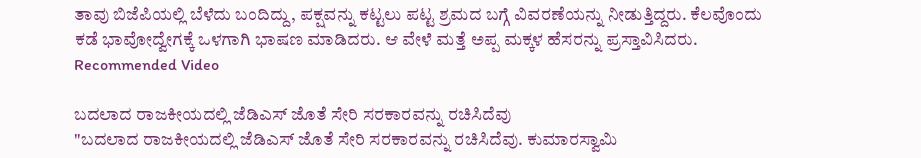ತಾವು ಬಿಜೆಪಿಯಲ್ಲಿ ಬೆಳೆದು ಬಂದಿದ್ದು, ಪಕ್ಷವನ್ನು ಕಟ್ಟಲು ಪಟ್ಟ ಶ್ರಮದ ಬಗ್ಗೆ ವಿವರಣೆಯನ್ನು ನೀಡುತ್ತಿದ್ದರು. ಕೆಲವೊಂದು ಕಡೆ ಭಾವೋದ್ವೇಗಕ್ಕೆ ಒಳಗಾಗಿ ಭಾಷಣ ಮಾಡಿದರು. ಆ ವೇಳೆ ಮತ್ತೆ ಅಪ್ಪ ಮಕ್ಕಳ ಹೆಸರನ್ನು ಪ್ರಸ್ತಾವಿಸಿದರು.
Recommended Video

ಬದಲಾದ ರಾಜಕೀಯದಲ್ಲಿ ಜೆಡಿಎಸ್ ಜೊತೆ ಸೇರಿ ಸರಕಾರವನ್ನು ರಚಿಸಿದೆವು
"ಬದಲಾದ ರಾಜಕೀಯದಲ್ಲಿ ಜೆಡಿಎಸ್ ಜೊತೆ ಸೇರಿ ಸರಕಾರವನ್ನು ರಚಿಸಿದೆವು. ಕುಮಾರಸ್ವಾಮಿ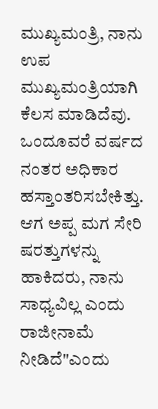ಮುಖ್ಯಮಂತ್ರಿ, ನಾನು ಉಪ ಮುಖ್ಯಮಂತ್ರಿಯಾಗಿ ಕೆಲಸ ಮಾಡಿದೆವು. ಒಂದೂವರೆ ವರ್ಷದ ನಂತರ ಅಧಿಕಾರ ಹಸ್ತಾಂತರಿಸಬೇಕಿತ್ತು. ಆಗ ಅಪ್ಪ ಮಗ ಸೇರಿ ಷರತ್ತುಗಳನ್ನು ಹಾಕಿದರು, ನಾನು ಸಾಧ್ಯವಿಲ್ಲ ಎಂದು ರಾಜೀನಾಮೆ ನೀಡಿದೆ"ಎಂದು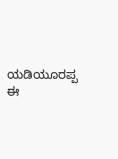ಯಡಿಯೂರಪ್ಪ ಈ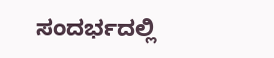ಸಂದರ್ಭದಲ್ಲಿ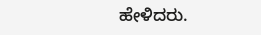ಹೇಳಿದರು.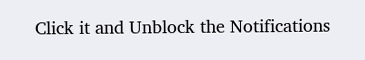Click it and Unblock the Notifications